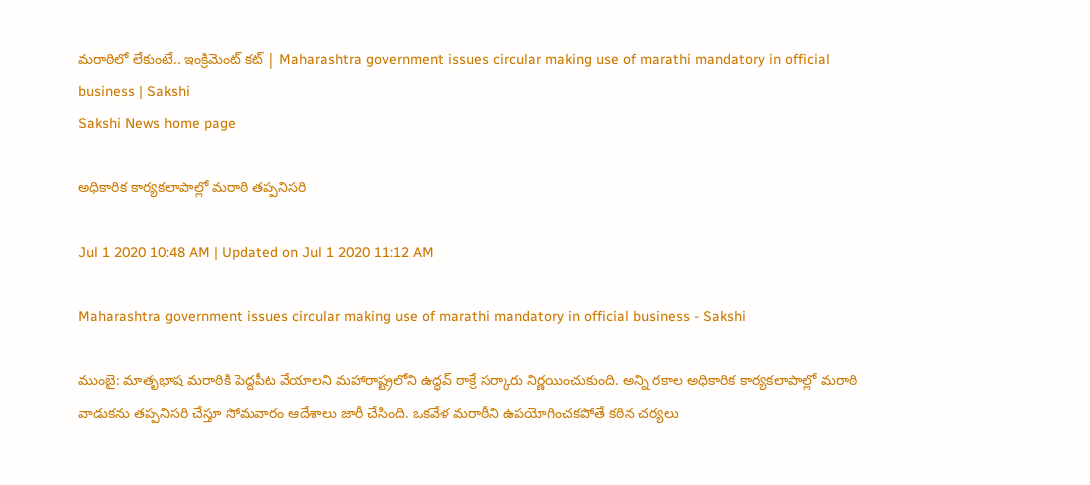మరాఠిలో లేకుంటే.. ఇంక్రిమెంట్‌ కట్‌ | Maharashtra government issues circular making use of marathi mandatory in official business | Sakshi
Sakshi News home page

అధికారిక కార్యకలాపాల్లో మరాఠి తప్పనిసరి

Jul 1 2020 10:48 AM | Updated on Jul 1 2020 11:12 AM

Maharashtra government issues circular making use of marathi mandatory in official business - Sakshi

ముంబై: మాతృభాష మరాఠికి పెద్దపీట వేయాలని మహారాష్ట్రలోని ఉద్ధవ్ ఠాక్రే సర్కారు నిర్ణయించుకుంది. అన్ని రకాల అధికారిక కార్యకలాపాల్లో మరాఠి వాడుకను తప్పనిసరి చేస్తూ సోమవారం ఆదేశాలు జారీ చేసింది. ఒకవేళ మరాఠీని ఉపయోగించకపోతే కఠిన చర్యలు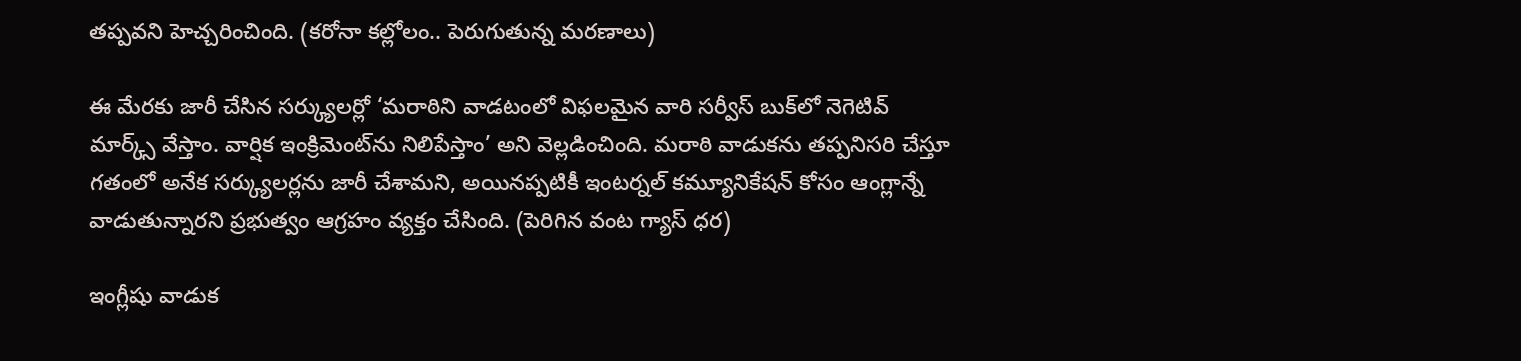తప్పవని హెచ్చరించింది. (కరోనా కల్లోలం.. పెరుగుతున్న మరణాలు)

ఈ మేరకు జారీ చేసిన సర్క్యులర్లో ‘మరాఠిని వాడటంలో విఫలమైన వారి సర్వీస్ బుక్‌లో నెగెటివ్ మార్క్స్ వేస్తాం. వార్షిక ఇంక్రిమెంట్‌ను నిలిపేస్తాం’ అని వెల్లడించింది. మరాఠి వాడుకను తప్పనిసరి చేస్తూ గతంలో అనేక సర్క్యులర్లను జారీ చేశామని, అయినప్పటికీ ఇంటర్నల్ కమ్యూనికేషన్ కోసం ఆంగ్లాన్నే వాడుతున్నారని ప్రభుత్వం ఆగ్రహం వ్యక్తం చేసింది. (పెరిగిన వంట గ్యాస్ ధర)

ఇంగ్లీషు వాడుక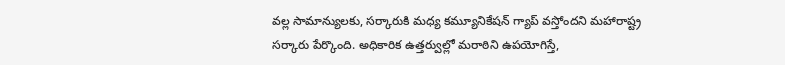వల్ల సామాన్యులకు, సర్కారుకి మధ్య కమ్యూనికేషన్ గ్యాప్ వస్తోందని మహారాష్ట్ర సర్కారు పేర్కొంది. అధికారిక ఉత్తర్వుల్లో మరాఠిని ఉపయోగిస్తే,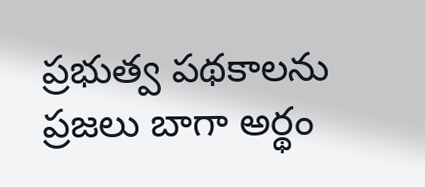ప్రభుత్వ పథకాలను ప్రజలు బాగా అర్థం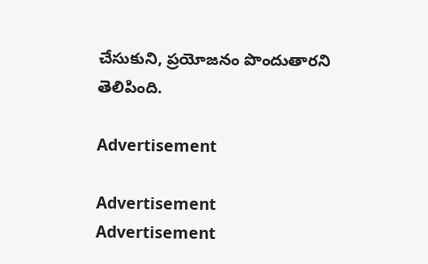చేసుకుని, ప్రయోజనం పొందుతారని తెలిపింది.

Advertisement

Advertisement
Advertisement